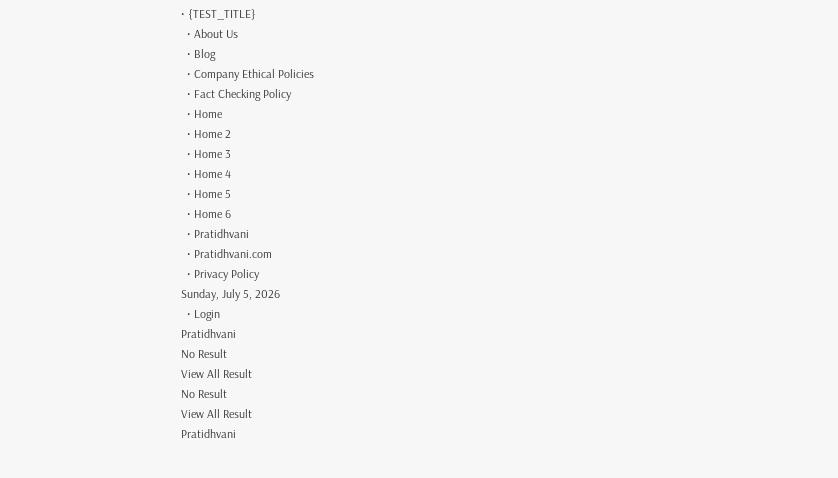• {TEST_TITLE}
  • About Us
  • Blog
  • Company Ethical Policies
  • Fact Checking Policy
  • Home
  • Home 2
  • Home 3
  • Home 4
  • Home 5
  • Home 6
  • Pratidhvani
  • Pratidhvani.com
  • Privacy Policy
Sunday, July 5, 2026
  • Login
Pratidhvani
No Result
View All Result
No Result
View All Result
Pratidhvani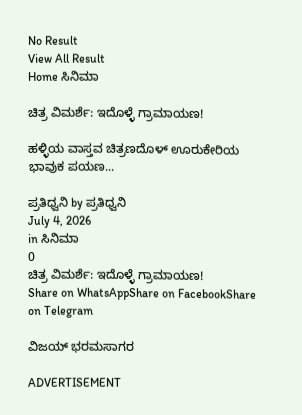No Result
View All Result
Home ಸಿನಿಮಾ

ಚಿತ್ರ ವಿಮರ್ಶೆ: ಇದೊಳ್ಳೆ ಗ್ರಾಮಾಯಣ!

ಹಳ್ಳಿಯ ವಾಸ್ತವ ಚಿತ್ರಣದೊಳ್‌ ಊರುಕೇರಿಯ ಭಾವುಕ ಪಯಣ...

ಪ್ರತಿಧ್ವನಿ by ಪ್ರತಿಧ್ವನಿ
July 4, 2026
in ಸಿನಿಮಾ
0
ಚಿತ್ರ ವಿಮರ್ಶೆ: ಇದೊಳ್ಳೆ ಗ್ರಾಮಾಯಣ!
Share on WhatsAppShare on FacebookShare on Telegram

ವಿಜಯ್‌ ಭರಮಸಾಗರ

ADVERTISEMENT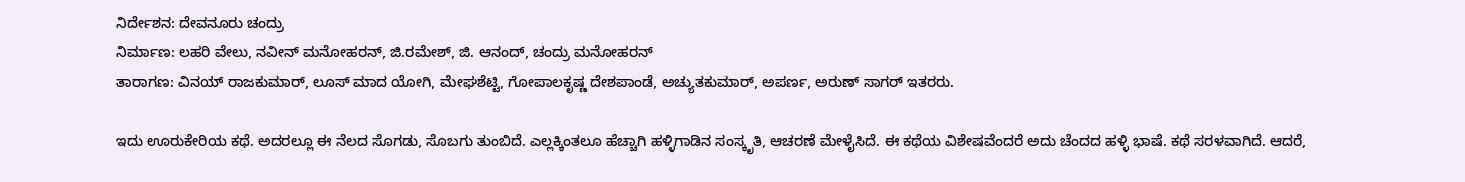ನಿರ್ದೇಶನ: ದೇವನೂರು ಚಂದ್ರು
ನಿರ್ಮಾಣ: ಲಹರಿ ವೇಲು, ನವೀನ್‌ ಮನೋಹರನ್‌, ಜಿ.ರಮೇಶ್‌, ಜಿ. ಆನಂದ್‌, ಚಂದ್ರು ಮನೋಹರನ್‌
ತಾರಾಗಣ: ವಿನಯ್‌ ರಾಜಕುಮಾರ್‌, ಲೂಸ್‌ ಮಾದ ಯೋಗಿ, ಮೇಘಶೆಟ್ಟಿ, ಗೋಪಾಲಕೃಷ್ಣ ದೇಶಪಾಂಡೆ, ಅಚ್ಯುತಕುಮಾರ್‌, ಅಪರ್ಣ, ಅರುಣ್‌ ಸಾಗರ್ ಇತರರು.

ಇದು ಊರುಕೇರಿಯ ಕಥೆ. ಅದರಲ್ಲೂ ಈ ನೆಲದ ಸೊಗಡು, ಸೊಬಗು ತುಂಬಿದೆ. ಎಲ್ಲಕ್ಕಿಂತಲೂ ಹೆಚ್ಚಾಗಿ ಹಳ್ಳಿಗಾಡಿನ ಸಂಸ್ಕೃತಿ, ಆಚರಣೆ ಮೇಳೈಸಿದೆ. ಈ ಕಥೆಯ ವಿಶೇಷವೆಂದರೆ ಅದು ಚೆಂದದ ಹಳ್ಳಿ ಭಾಷೆ. ಕಥೆ ಸರಳವಾಗಿದೆ. ಆದರೆ,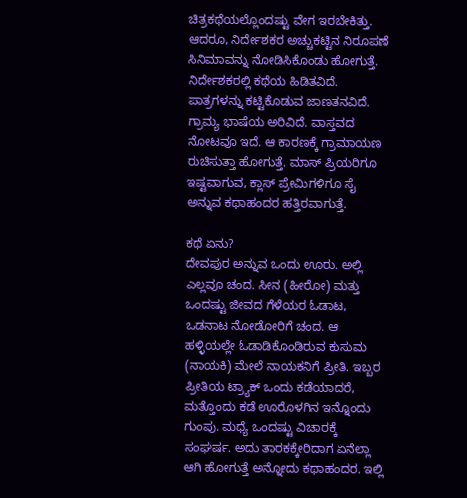ಚಿತ್ರಕಥೆಯಲ್ಲೊಂದಷ್ಟು ವೇಗ ಇರಬೇಕಿತ್ತು. ಆದರೂ, ನಿರ್ದೇಶಕರ ಅಚ್ಚುಕಟ್ಟಿನ ನಿರೂಪಣೆ ಸಿನಿಮಾವನ್ನು ನೋಡಿಸಿಕೊಂಡು ಹೋಗುತ್ತೆ. ನಿರ್ದೇಶಕರಲ್ಲಿ ಕಥೆಯ ಹಿಡಿತವಿದೆ. ಪಾತ್ರಗಳನ್ನು ಕಟ್ಟಿಕೊಡುವ ಜಾಣತನವಿದೆ. ಗ್ರಾಮ್ಯ ಭಾಷೆಯ ಅರಿವಿದೆ. ವಾಸ್ತವದ ನೋಟವೂ ಇದೆ. ಆ ಕಾರಣಕ್ಕೆ ಗ್ರಾಮಾಯಣ ರುಚಿಸುತ್ತಾ ಹೋಗುತ್ತೆ. ಮಾಸ್‌ ಪ್ರಿಯರಿಗೂ ಇಷ್ಟವಾಗುವ, ಕ್ಲಾಸ್‌ ಪ್ರೇಮಿಗಳಿಗೂ ಸೈ ಅನ್ನುವ ಕಥಾಹಂದರ ಹತ್ತಿರವಾಗುತ್ತೆ.

ಕಥೆ ಏನು?
ದೇವಪುರ ಅನ್ನುವ ಒಂದು ಊರು. ಅಲ್ಲಿ ಎಲ್ಲವೂ ಚಂದ. ಸೀನ (ಹೀರೋ) ಮತ್ತು ಒಂದಷ್ಟು ಜೀವದ ಗೆಳೆಯರ ಓಡಾಟ, ಒಡನಾಟ ನೋಡೋರಿಗೆ ಚಂದ. ಆ ಹಳ್ಳಿಯಲ್ಲೇ ಓಡಾಡಿಕೊಂಡಿರುವ ಕುಸುಮ (ನಾಯಕಿ) ಮೇಲೆ ನಾಯಕನಿಗೆ ಪ್ರೀತಿ. ಇಬ್ಬರ ಪ್ರೀತಿಯ ಟ್ರ್ಯಾಕ್‌ ಒಂದು ಕಡೆಯಾದರೆ, ಮತ್ತೊಂದು ಕಡೆ ಊರೊಳಗಿನ ಇನ್ನೊಂದು ಗುಂಪು. ಮಧ್ಯೆ ಒಂದಷ್ಟು ವಿಚಾರಕ್ಕೆ ಸಂಘರ್ಷ. ಅದು ತಾರಕಕ್ಕೇರಿದಾಗ ಏನೆಲ್ಲಾ ಆಗಿ ಹೋಗುತ್ತೆ ಅನ್ನೋದು ಕಥಾಹಂದರ. ಇಲ್ಲಿ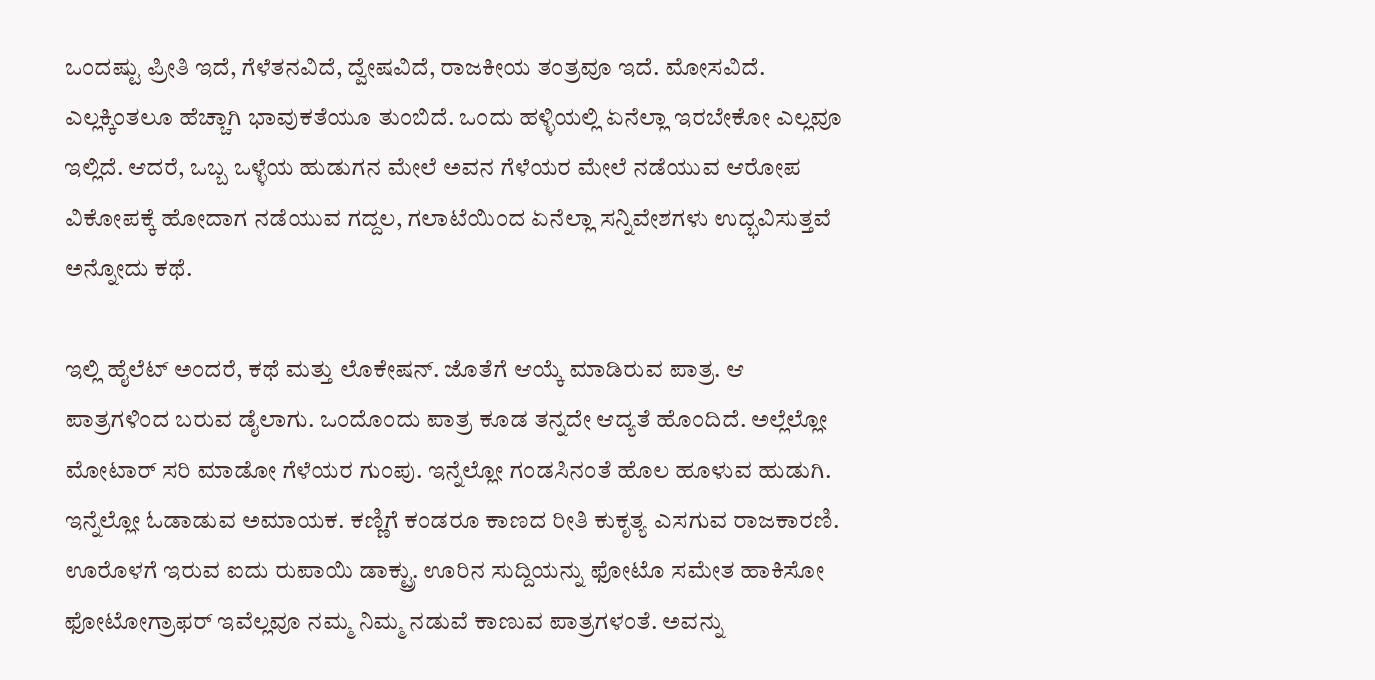ಒಂದಷ್ಟು ಪ್ರೀತಿ ಇದೆ, ಗೆಳೆತನವಿದೆ, ದ್ವೇಷವಿದೆ, ರಾಜಕೀಯ ತಂತ್ರವೂ ಇದೆ. ಮೋಸವಿದೆ. ಎಲ್ಲಕ್ಕಿಂತಲೂ ಹೆಚ್ಚಾಗಿ ಭಾವುಕತೆಯೂ ತುಂಬಿದೆ. ಒಂದು ಹಳ್ಳಿಯಲ್ಲಿ ಏನೆಲ್ಲಾ ಇರಬೇಕೋ ಎಲ್ಲವೂ ಇಲ್ಲಿದೆ. ಆದರೆ, ಒಬ್ಬ ಒಳ್ಳೆಯ ಹುಡುಗನ ಮೇಲೆ ಅವನ ಗೆಳೆಯರ ಮೇಲೆ ನಡೆಯುವ ಆರೋಪ ವಿಕೋಪಕ್ಕೆ ಹೋದಾಗ ನಡೆಯುವ ಗದ್ದಲ, ಗಲಾಟೆಯಿಂದ ಏನೆಲ್ಲಾ ಸನ್ನಿವೇಶಗಳು ಉದ್ಭವಿಸುತ್ತವೆ ಅನ್ನೋದು ಕಥೆ.

ಇಲ್ಲಿ ಹೈಲೆಟ್‌ ಅಂದರೆ, ಕಥೆ ಮತ್ತು ಲೊಕೇಷನ್. ಜೊತೆಗೆ ಆಯ್ಕೆ ಮಾಡಿರುವ ಪಾತ್ರ. ಆ ಪಾತ್ರಗಳಿಂದ ಬರುವ ಡೈಲಾಗು. ಒಂದೊಂದು ಪಾತ್ರ ಕೂಡ ತನ್ನದೇ ಆದ್ಯತೆ ಹೊಂದಿದೆ. ಅಲ್ಲೆಲ್ಲೋ ಮೋಟಾರ್‌ ಸರಿ ಮಾಡೋ ಗೆಳೆಯರ ಗುಂಪು. ಇನ್ನೆಲ್ಲೋ ಗಂಡಸಿನಂತೆ ಹೊಲ ಹೂಳುವ ಹುಡುಗಿ. ಇನ್ನೆಲ್ಲೋ ಓಡಾಡುವ ಅಮಾಯಕ. ಕಣ್ಣಿಗೆ ಕಂಡರೂ ಕಾಣದ ರೀತಿ ಕುಕೃತ್ಯ ಎಸಗುವ ರಾಜಕಾರಣಿ. ಊರೊಳಗೆ ಇರುವ ಐದು ರುಪಾಯಿ ಡಾಕ್ಟ್ರು. ಊರಿನ ಸುದ್ದಿಯನ್ನು ಫೋಟೊ ಸಮೇತ ಹಾಕಿಸೋ ಫೋಟೋಗ್ರಾಫರ್‌ ಇವೆಲ್ಲವೂ ನಮ್ಮ ನಿಮ್ಮ ನಡುವೆ ಕಾಣುವ ಪಾತ್ರಗಳಂತೆ. ಅವನ್ನು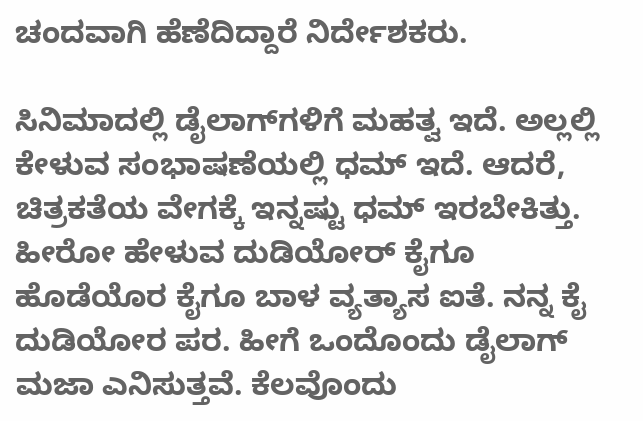ಚಂದವಾಗಿ ಹೆಣೆದಿದ್ದಾರೆ ನಿರ್ದೇಶಕರು.

ಸಿನಿಮಾದಲ್ಲಿ ಡೈಲಾಗ್‌ಗಳಿಗೆ ಮಹತ್ವ ಇದೆ. ಅಲ್ಲಲ್ಲಿ ಕೇಳುವ ಸಂಭಾಷಣೆಯಲ್ಲಿ ಧಮ್‌ ಇದೆ. ಆದರೆ, ಚಿತ್ರಕತೆಯ ವೇಗಕ್ಕೆ ಇನ್ನಷ್ಟು ಧಮ್ ಇರಬೇಕಿತ್ತು. ಹೀರೋ ಹೇಳುವ ದುಡಿಯೋರ್ ಕೈಗೂ ಹೊಡೆಯೊರ ಕೈಗೂ ‌ಬಾಳ ವ್ಯತ್ಯಾಸ ಐತೆ. ನನ್ನ ಕೈ ದುಡಿಯೋರ ಪರ. ಹೀಗೆ ಒಂದೊಂದು ಡೈಲಾಗ್‌ ಮಜಾ ಎನಿಸುತ್ತವೆ. ಕೆಲವೊಂದು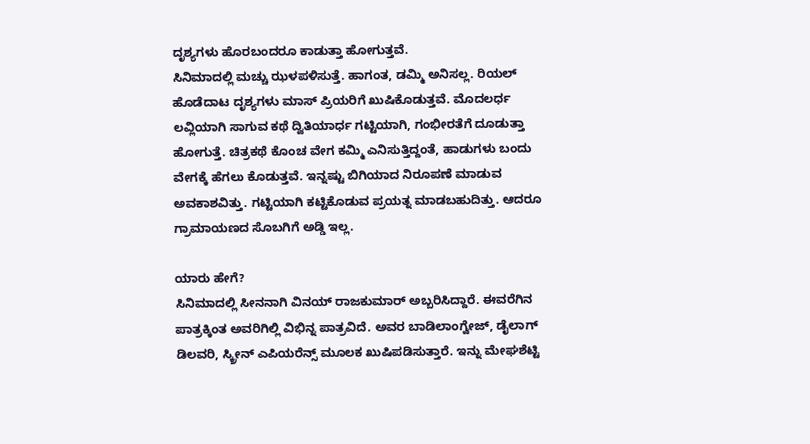ದೃಶ್ಯಗಳು ಹೊರಬಂದರೂ ಕಾಡುತ್ತಾ ಹೋಗುತ್ತವೆ.
ಸಿನಿಮಾದಲ್ಲಿ ಮಚ್ಚು ಝಳಪಳಿಸುತ್ತೆ. ಹಾಗಂತ, ಡಮ್ಮಿ ಅನಿಸಲ್ಲ. ರಿಯಲ್‌ ಹೊಡೆದಾಟ ದೃಶ್ಯಗಳು ಮಾಸ್‌ ಪ್ರಿಯರಿಗೆ ಖುಷಿಕೊಡುತ್ತವೆ. ಮೊದಲರ್ಧ ಲವ್ಲಿಯಾಗಿ ಸಾಗುವ ಕಥೆ ದ್ವಿತಿಯಾರ್ಧ ಗಟ್ಟಿಯಾಗಿ, ಗಂಭೀರತೆಗೆ ದೂಡುತ್ತಾ ಹೋಗುತ್ತೆ. ಚಿತ್ರಕಥೆ ಕೊಂಚ ವೇಗ ಕಮ್ಮಿ ಎನಿಸುತ್ತಿದ್ದಂತೆ, ಹಾಡುಗಳು ಬಂದು ವೇಗಕ್ಕೆ ಹೆಗಲು ಕೊಡುತ್ತವೆ. ಇನ್ನಷ್ಟು ಬಿಗಿಯಾದ ನಿರೂಪಣೆ ಮಾಡುವ ಅವಕಾಶವಿತ್ತು. ಗಟ್ಟಿಯಾಗಿ ಕಟ್ಟಿಕೊಡುವ ಪ್ರಯತ್ನ ಮಾಡಬಹುದಿತ್ತು. ಆದರೂ ಗ್ರಾಮಾಯಣದ ಸೊಬಗಿಗೆ ಅಡ್ಡಿ ಇಲ್ಲ.

ಯಾರು ಹೇಗೆ?
ಸಿನಿಮಾದಲ್ಲಿ ಸೀನನಾಗಿ ವಿನಯ್‌ ರಾಜಕುಮಾರ್‌ ಅಬ್ಬರಿಸಿದ್ದಾರೆ. ಈವರೆಗಿನ ಪಾತ್ರಕ್ಕಿಂತ ಅವರಿಗಿಲ್ಲಿ ವಿಭಿನ್ನ ಪಾತ್ರವಿದೆ. ಅವರ ಬಾಡಿಲಾಂಗ್ವೇಜ್‌, ಡೈಲಾಗ್‌ ಡಿಲವರಿ, ಸ್ಕ್ರೀನ್‌ ಎಪಿಯರೆನ್ಸ್‌ ಮೂಲಕ ಖುಷಿಪಡಿಸುತ್ತಾರೆ. ಇನ್ನು ಮೇಘಶೆಟ್ಟಿ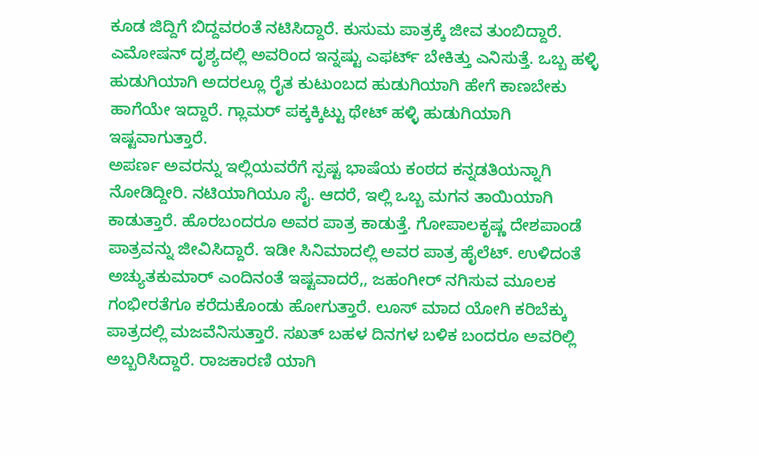ಕೂಡ ಜಿದ್ದಿಗೆ ಬಿದ್ದವರಂತೆ ನಟಿಸಿದ್ದಾರೆ. ಕುಸುಮ ಪಾತ್ರಕ್ಕೆ ಜೀವ ತುಂಬಿದ್ದಾರೆ. ಎಮೋಷನ್‌ ದೃಶ್ಯದಲ್ಲಿ ಅವರಿಂದ ಇನ್ನಷ್ಟು ಎಫರ್ಟ್‌ ಬೇಕಿತ್ತು ಎನಿಸುತ್ತೆ. ಒಬ್ಬ ಹಳ್ಳಿ ಹುಡುಗಿಯಾಗಿ ಅದರಲ್ಲೂ ರೈತ ಕುಟುಂಬದ ಹುಡುಗಿಯಾಗಿ ಹೇಗೆ ಕಾಣಬೇಕು ಹಾಗೆಯೇ ಇದ್ದಾರೆ. ಗ್ಲಾಮರ್‌ ಪಕ್ಕಕ್ಕಿಟ್ಟು ಥೇಟ್‌ ಹಳ್ಳಿ ಹುಡುಗಿಯಾಗಿ ಇಷ್ಟವಾಗುತ್ತಾರೆ.
ಅಪರ್ಣ ಅವರನ್ನು ಇಲ್ಲಿಯವರೆಗೆ ಸ್ಪಷ್ಟ ಭಾಷೆಯ ಕಂಠದ ಕನ್ನಡತಿಯನ್ನಾಗಿ ನೋಡಿದ್ದೀರಿ. ನಟಿಯಾಗಿಯೂ ಸೈ. ಆದರೆ, ಇಲ್ಲಿ ಒಬ್ಬ ಮಗನ ತಾಯಿಯಾಗಿ ಕಾಡುತ್ತಾರೆ. ಹೊರಬಂದರೂ ಅವರ ಪಾತ್ರ ಕಾಡುತ್ತೆ. ಗೋಪಾಲಕೃಷ್ಣ ದೇಶಪಾಂಡೆ ಪಾತ್ರವನ್ನು ಜೀವಿಸಿದ್ದಾರೆ. ಇಡೀ ಸಿನಿಮಾದಲ್ಲಿ ಅವರ ಪಾತ್ರ ಹೈಲೆಟ್. ಉಳಿದಂತೆ ಅಚ್ಯುತಕುಮಾರ್‌ ಎಂದಿನಂತೆ ಇಷ್ಟವಾದರೆ,, ಜಹಂಗೀರ್‌ ನಗಿಸುವ ಮೂಲಕ ಗಂಭೀರತೆಗೂ ಕರೆದುಕೊಂಡು ಹೋಗುತ್ತಾರೆ. ಲೂಸ್‌ ಮಾದ ಯೋಗಿ ಕರಿಬೆಕ್ಕು ಪಾತ್ರದಲ್ಲಿ ಮಜವೆನಿಸುತ್ತಾರೆ. ಸಖತ್‌ ಬಹಳ ದಿನಗಳ ಬಳಿಕ ಬಂದರೂ ಅವರಿಲ್ಲಿ ಅಬ್ಬರಿಸಿದ್ದಾರೆ. ರಾಜಕಾರಣಿ ಯಾಗಿ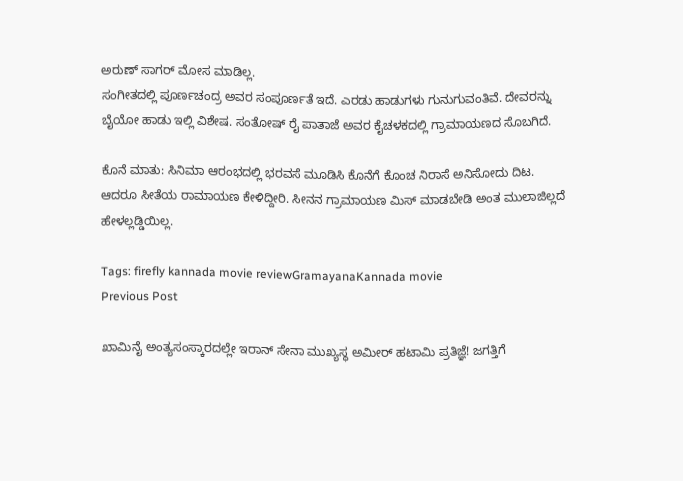ಅರುಣ್‌ ಸಾಗರ್‌ ಮೋಸ ಮಾಡಿಲ್ಲ.
ಸಂಗೀತದಲ್ಲಿ ಪೂರ್ಣಚಂದ್ರ ಅವರ ಸಂಪೂರ್ಣತೆ ಇದೆ. ಎರಡು ಹಾಡುಗಳು ಗುನುಗುವಂತಿವೆ. ದೇವರನ್ನು ಬೈಯೋ ಹಾಡು ಇಲ್ಲಿ ವಿಶೇಷ. ಸಂತೋಷ್‌ ರೈ ಪಾತಾಜೆ ಅವರ ಕೈಚಳಕದಲ್ಲಿ ಗ್ರಾಮಾಯಣದ ಸೊಬಗಿದೆ.

ಕೊನೆ ಮಾತು: ಸಿನಿಮಾ ಆರಂಭದಲ್ಲಿ ಭರವಸೆ ಮೂಡಿಸಿ ಕೊನೆಗೆ ಕೊಂಚ ನಿರಾಸೆ ಅನಿಸೋದು ದಿಟ. ಆದರೂ ಸೀತೆಯ ರಾಮಾಯಣ ಕೇಳಿದ್ದೀರಿ. ಸೀನನ ಗ್ರಾಮಾಯಣ ಮಿಸ್‌ ಮಾಡಬೇಡಿ ಅಂತ ಮುಲಾಜಿಲ್ಲದೆ ಹೇಳಲ್ಲಡ್ಡಿಯಿಲ್ಲ.

Tags: firefly kannada movie reviewGramayanaKannada movie
Previous Post

ಖಾಮಿನೈ ಅಂತ್ಯಸಂಸ್ಕಾರದಲ್ಲೇ ಇರಾನ್ ಸೇನಾ ಮುಖ್ಯಸ್ಥ ಅಮೀರ್ ಹಟಾಮಿ ಪ್ರತಿಜ್ಞೆ! ಜಗತ್ತಿಗೆ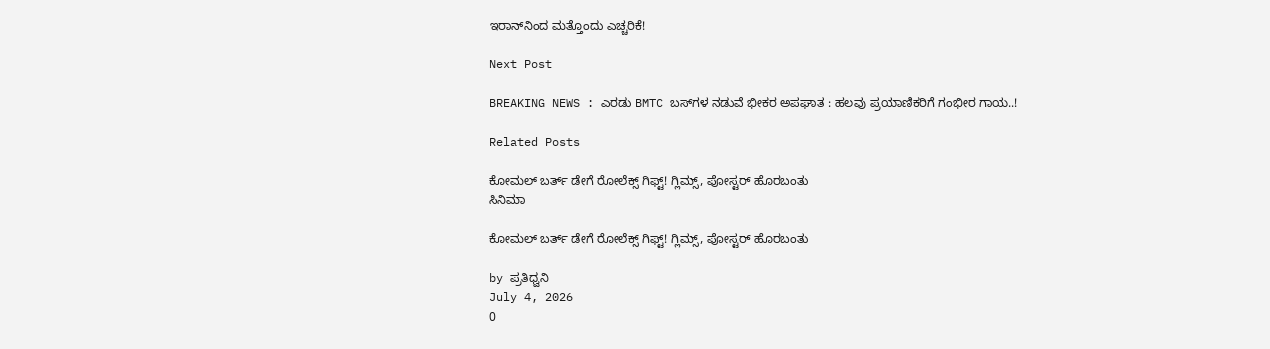ಇರಾನ್‌ನಿಂದ ಮತ್ತೊಂದು ಎಚ್ಚರಿಕೆ!

Next Post

BREAKING NEWS : ಎರಡು BMTC ಬಸ್‌ಗಳ ನಡುವೆ ಭೀಕರ ಅಪಘಾತ : ಹಲವು ಪ್ರಯಾಣಿಕರಿಗೆ ಗಂಭೀರ ಗಾಯ..!

Related Posts

ಕೋಮಲ್‌ ಬರ್ತ್‌ ಡೇಗೆ ರೋಲೆಕ್ಸ್ ಗಿಫ್ಟ್‌! ಗ್ಲಿಮ್ಸ್‌, ಪೋಸ್ಟರ್‌ ಹೊರಬಂತು
ಸಿನಿಮಾ

ಕೋಮಲ್‌ ಬರ್ತ್‌ ಡೇಗೆ ರೋಲೆಕ್ಸ್ ಗಿಫ್ಟ್‌! ಗ್ಲಿಮ್ಸ್‌, ಪೋಸ್ಟರ್‌ ಹೊರಬಂತು

by ಪ್ರತಿಧ್ವನಿ
July 4, 2026
0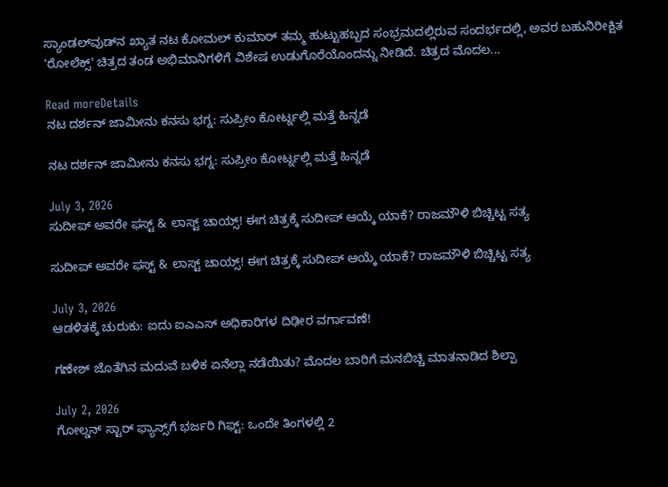ಸ್ಯಾಂಡಲ್‌ವುಡ್‌ನ ಖ್ಯಾತ ನಟ ಕೋಮಲ್ ಕುಮಾರ್ ತಮ್ಮ ಹುಟ್ಟುಹಬ್ಬದ ಸಂಭ್ರಮದಲ್ಲಿರುವ ಸಂದರ್ಭದಲ್ಲಿ, ಅವರ ಬಹುನಿರೀಕ್ಷಿತ 'ರೋಲೆಕ್ಸ್' ಚಿತ್ರದ ತಂಡ ಅಭಿಮಾನಿಗಳಿಗೆ ವಿಶೇಷ ಉಡುಗೊರೆಯೊಂದನ್ನು ನೀಡಿದೆ. ಚಿತ್ರದ ಮೊದಲ...

Read moreDetails
ನಟ ದರ್ಶನ್ ಜಾಮೀನು ಕನಸು ಭಗ್ನ: ಸುಪ್ರೀಂ ಕೋರ್ಟ್ನಲ್ಲಿ ಮತ್ತೆ ಹಿನ್ನಡೆ

ನಟ ದರ್ಶನ್ ಜಾಮೀನು ಕನಸು ಭಗ್ನ: ಸುಪ್ರೀಂ ಕೋರ್ಟ್ನಲ್ಲಿ ಮತ್ತೆ ಹಿನ್ನಡೆ

July 3, 2026
ಸುದೀಪ್‌ ಅವರೇ ಫಸ್ಟ್‌ & ಲಾಸ್ಟ್‌ ಚಾಯ್ಸ್! ಈಗ ಚಿತ್ರಕ್ಕೆ ಸುದೀಪ್‌ ಆಯ್ಕೆ ಯಾಕೆ? ರಾಜಮೌಳಿ ಬಿಚ್ಚಿಟ್ಟ ಸತ್ಯ

ಸುದೀಪ್‌ ಅವರೇ ಫಸ್ಟ್‌ & ಲಾಸ್ಟ್‌ ಚಾಯ್ಸ್! ಈಗ ಚಿತ್ರಕ್ಕೆ ಸುದೀಪ್‌ ಆಯ್ಕೆ ಯಾಕೆ? ರಾಜಮೌಳಿ ಬಿಚ್ಚಿಟ್ಟ ಸತ್ಯ

July 3, 2026
ಆಡಳಿತಕ್ಕೆ ಚುರುಕು: ಐದು ಐಎಎಸ್ ಅಧಿಕಾರಿಗಳ ದಿಢೀರ ವರ್ಗಾವಣೆ!

ಗಣೇಶ್ ಜೊತೆಗಿನ ಮದುವೆ ಬಳಿಕ ಏನೆಲ್ಲಾ ನಡೆಯಿತು? ಮೊದಲ ಬಾರಿಗೆ ಮನಬಿಚ್ಚಿ ಮಾತನಾಡಿದ ಶಿಲ್ಪಾ

July 2, 2026
ಗೋಲ್ಡನ್ ಸ್ಟಾರ್ ಫ್ಯಾನ್ಸ್‌ಗೆ ಭರ್ಜರಿ ಗಿಫ್ಟ್: ಒಂದೇ ತಿಂಗಳಲ್ಲಿ 2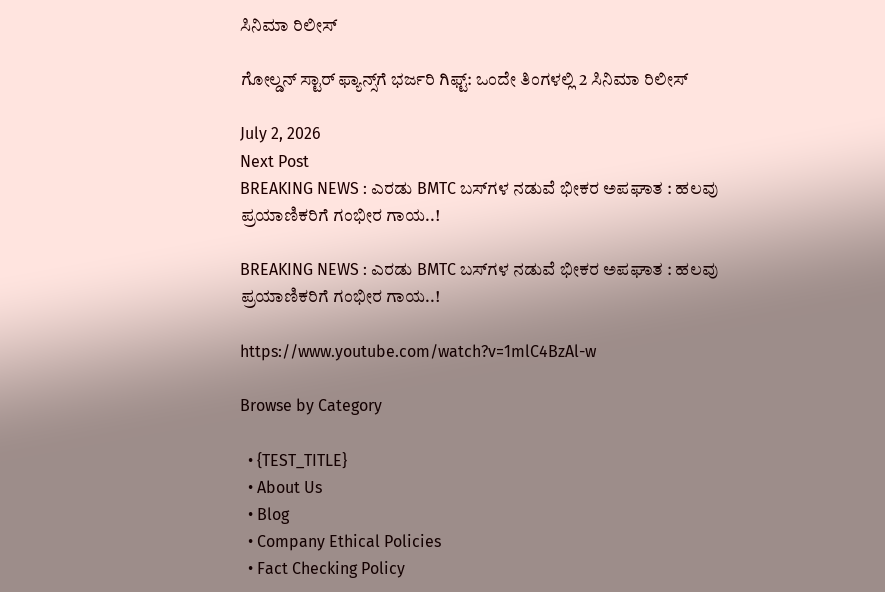ಸಿನಿಮಾ ರಿಲೀಸ್

ಗೋಲ್ಡನ್ ಸ್ಟಾರ್ ಫ್ಯಾನ್ಸ್‌ಗೆ ಭರ್ಜರಿ ಗಿಫ್ಟ್: ಒಂದೇ ತಿಂಗಳಲ್ಲಿ 2 ಸಿನಿಮಾ ರಿಲೀಸ್

July 2, 2026
Next Post
BREAKING NEWS : ಎರಡು BMTC ಬಸ್‌ಗಳ ನಡುವೆ ಭೀಕರ ಅಪಘಾತ : ಹಲವು ಪ್ರಯಾಣಿಕರಿಗೆ ಗಂಭೀರ ಗಾಯ..!

BREAKING NEWS : ಎರಡು BMTC ಬಸ್‌ಗಳ ನಡುವೆ ಭೀಕರ ಅಪಘಾತ : ಹಲವು ಪ್ರಯಾಣಿಕರಿಗೆ ಗಂಭೀರ ಗಾಯ..!

https://www.youtube.com/watch?v=1mlC4BzAl-w

Browse by Category

  • {TEST_TITLE}
  • About Us
  • Blog
  • Company Ethical Policies
  • Fact Checking Policy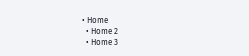• Home
  • Home 2
  • Home 3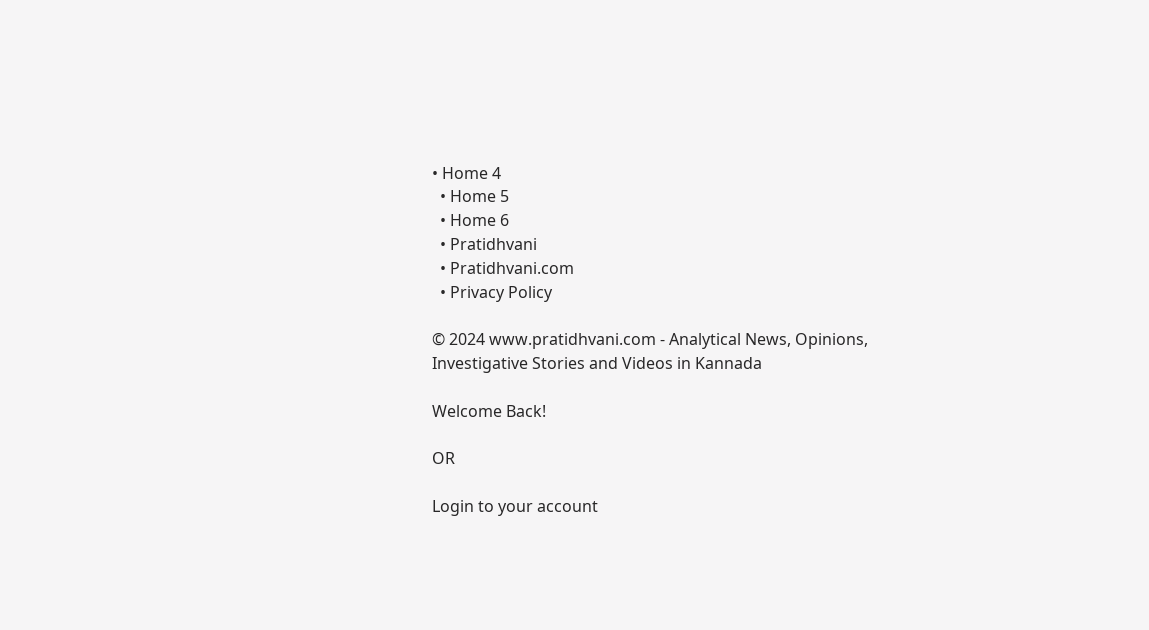• Home 4
  • Home 5
  • Home 6
  • Pratidhvani
  • Pratidhvani.com
  • Privacy Policy

© 2024 www.pratidhvani.com - Analytical News, Opinions, Investigative Stories and Videos in Kannada

Welcome Back!

OR

Login to your account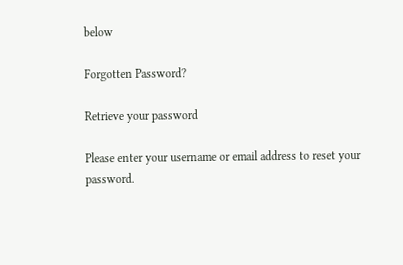below

Forgotten Password?

Retrieve your password

Please enter your username or email address to reset your password.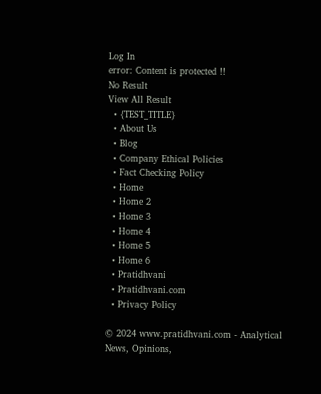Log In
error: Content is protected !!
No Result
View All Result
  • {TEST_TITLE}
  • About Us
  • Blog
  • Company Ethical Policies
  • Fact Checking Policy
  • Home
  • Home 2
  • Home 3
  • Home 4
  • Home 5
  • Home 6
  • Pratidhvani
  • Pratidhvani.com
  • Privacy Policy

© 2024 www.pratidhvani.com - Analytical News, Opinions,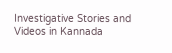Investigative Stories and Videos in Kannada